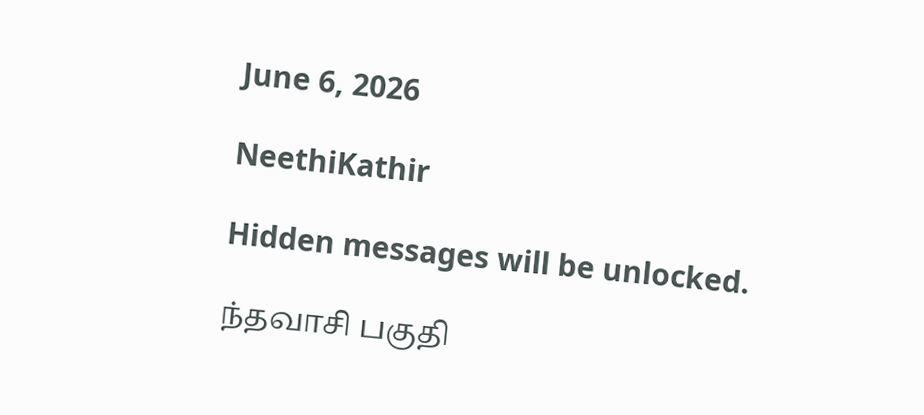June 6, 2026

NeethiKathir

Hidden messages will be unlocked.

ந்தவாசி‌ பகுதி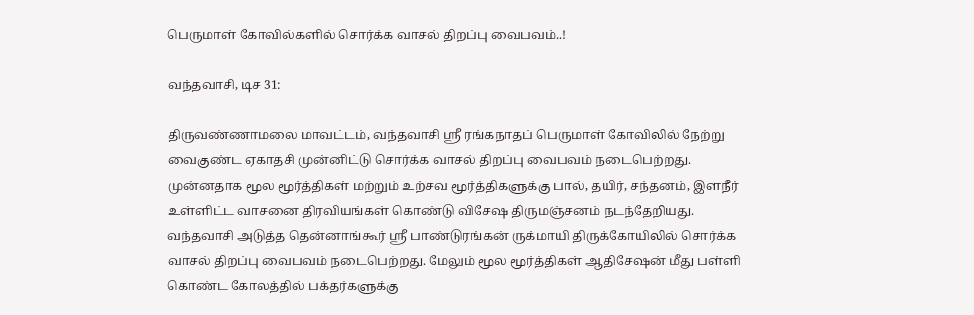பெருமாள் கோவில்களில் சொர்க்க வாசல் திறப்பு வைபவம்..!

வந்தவாசி, டிச 31:

திருவண்ணாமலை மாவட்டம், வந்தவாசி ஸ்ரீ ரங்கநாதப் பெருமாள் கோவிலில் நேற்று வைகுண்ட ஏகாதசி முன்னிட்டு சொர்க்க வாசல் திறப்பு வைபவம் நடைபெற்றது. முன்னதாக மூல மூர்த்திகள் மற்றும் உற்சவ மூர்த்திகளுக்கு பால், தயிர், சந்தனம், இளநீர் உள்ளிட்ட வாசனை திரவியங்கள் கொண்டு விசேஷ திருமஞ்சனம் நடந்தேறியது.
வந்தவாசி அடுத்த தென்னாங்கூர் ஸ்ரீ பாண்டுரங்கன் ருக்மாயி திருக்கோயிலில் சொர்க்க வாசல் திறப்பு வைபவம் நடைபெற்றது. மேலும் மூல மூர்த்திகள் ஆதிசேஷன் மீது பள்ளி கொண்ட கோலத்தில் பக்தர்களுக்கு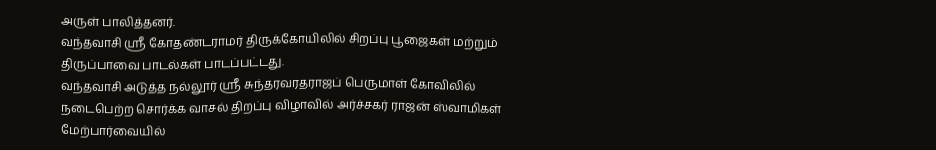அருள் பாலித்தனர்.
வந்தவாசி ஸ்ரீ கோதண்டராமர் திருக்கோயிலில் சிறப்பு பூஜைகள் மற்றும் திருப்பாவை பாடல்கள் பாடப்பட்டது.
வந்தவாசி அடுத்த நல்லூர் ஸ்ரீ சுந்தரவரதராஜப் பெருமாள் கோவிலில் நடைபெற்ற சொர்க்க வாசல் திறப்பு விழாவில் அர்ச்சகர் ராஜன் ஸ்வாமிகள் மேற்பார்வையில்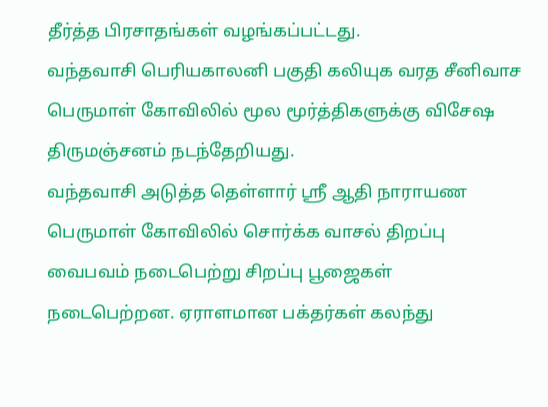தீர்த்த பிரசாதங்கள் வழங்கப்பட்டது.
வந்தவாசி பெரியகாலனி பகுதி கலியுக வரத சீனிவாச பெருமாள் கோவிலில் மூல மூர்த்திகளுக்கு விசேஷ திருமஞ்சனம் நடந்தேறியது.
வந்தவாசி அடுத்த தெள்ளார் ஸ்ரீ ஆதி நாராயண பெருமாள் கோவிலில் சொர்க்க வாசல் திறப்பு வைபவம் நடைபெற்று சிறப்பு பூஜைகள் நடைபெற்றன. ஏராளமான பக்தர்கள் கலந்து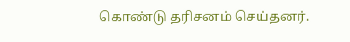கொண்டு தரிசனம் செய்தனர்.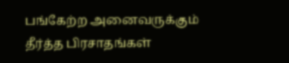பங்கேற்ற அனைவருக்கும் தீர்த்த பிரசாதங்கள்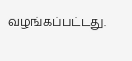வழங்கப்பட்டது.